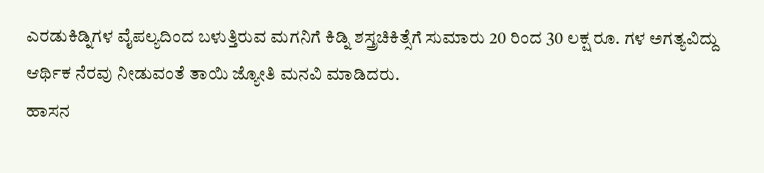ಎರಡುಕಿಡ್ನಿಗಳ ವೈಪಲ್ಯದಿಂದ ಬಳುತ್ತಿರುವ ಮಗನಿಗೆ ಕಿಡ್ನಿ ಶಸ್ತ್ರಚಿಕಿತ್ಸೆಗೆ ಸುಮಾರು 20 ರಿಂದ 30 ಲಕ್ಷ ರೂ. ಗಳ ಅಗತ್ಯವಿದ್ದು ಆರ್ಥಿಕ ನೆರವು ನೀಡುವಂತೆ ತಾಯಿ ಜ್ಯೋತಿ ಮನವಿ ಮಾಡಿದರು.
ಹಾಸನ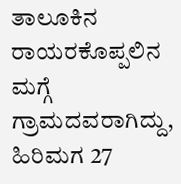ತಾಲೂಕಿನ ರಾಯರಕೊಪ್ಪಲಿನ ಮಗ್ಗೆ ಗ್ರಾಮದವರಾಗಿದ್ದು, ಹಿರಿಮಗ 27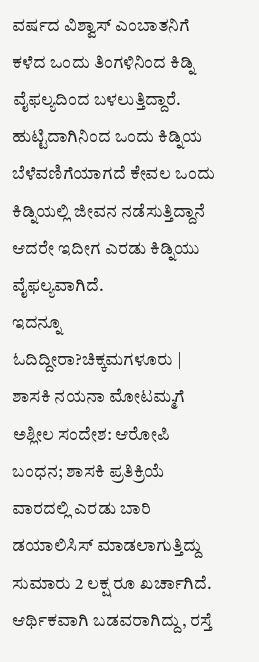ವರ್ಷದ ವಿಶ್ವಾಸ್ ಎಂಬಾತನಿಗೆ ಕಳೆದ ಒಂದು ತಿಂಗಳಿನಿಂದ ಕಿಡ್ನಿ ವೈಫಲ್ಯದಿಂದ ಬಳಲುತ್ತಿದ್ದಾರೆ. ಹುಟ್ಟಿದಾಗಿನಿಂದ ಒಂದು ಕಿಡ್ನಿಯ ಬೆಳೆವಣಿಗೆಯಾಗದೆ ಕೇವಲ ಒಂದು ಕಿಡ್ನಿಯಲ್ಲಿ ಜೀವನ ನಡೆಸುತ್ತಿದ್ದಾನೆ ಆದರೇ ಇದೀಗ ಎರಡು ಕಿಡ್ನಿಯು ವೈಫಲ್ಯವಾಗಿದೆ.
ಇದನ್ನೂ ಓದಿದ್ದೀರಾ?ಚಿಕ್ಕಮಗಳೂರು | ಶಾಸಕಿ ನಯನಾ ಮೋಟಮ್ಮಗೆ ಅಶ್ಲೀಲ ಸಂದೇಶ: ಆರೋಪಿ ಬಂಧನ; ಶಾಸಕಿ ಪ್ರತಿಕ್ರಿಯೆ
ವಾರದಲ್ಲಿ ಎರಡು ಬಾರಿ ಡಯಾಲಿಸಿಸ್ ಮಾಡಲಾಗುತ್ತಿದ್ದು ಸುಮಾರು 2 ಲಕ್ಷ ರೂ ಖರ್ಚಾಗಿದೆ. ಆರ್ಥಿಕವಾಗಿ ಬಡವರಾಗಿದ್ದು, ರಸ್ತೆ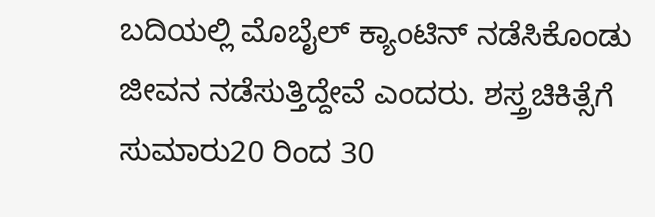ಬದಿಯಲ್ಲಿ ಮೊಬೈಲ್ ಕ್ಯಾಂಟಿನ್ ನಡೆಸಿಕೊಂಡು ಜೀವನ ನಡೆಸುತ್ತಿದ್ದೇವೆ ಎಂದರು. ಶಸ್ತ್ರಚಿಕಿತ್ಸೆಗೆ ಸುಮಾರು20 ರಿಂದ 30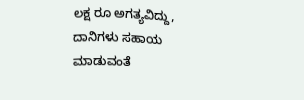ಲಕ್ಷ ರೂ ಅಗತ್ಯವಿದ್ದು, ದಾನಿಗಳು ಸಹಾಯ ಮಾಡುವಂತೆ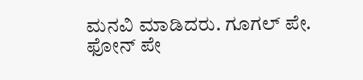ಮನವಿ ಮಾಡಿದರು. ಗೂಗಲ್ ಪೇ. ಫೋನ್ ಪೇ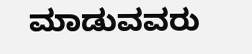ಮಾಡುವವರು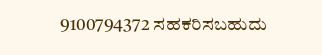9100794372 ಸಹಕರಿಸಬಹುದು